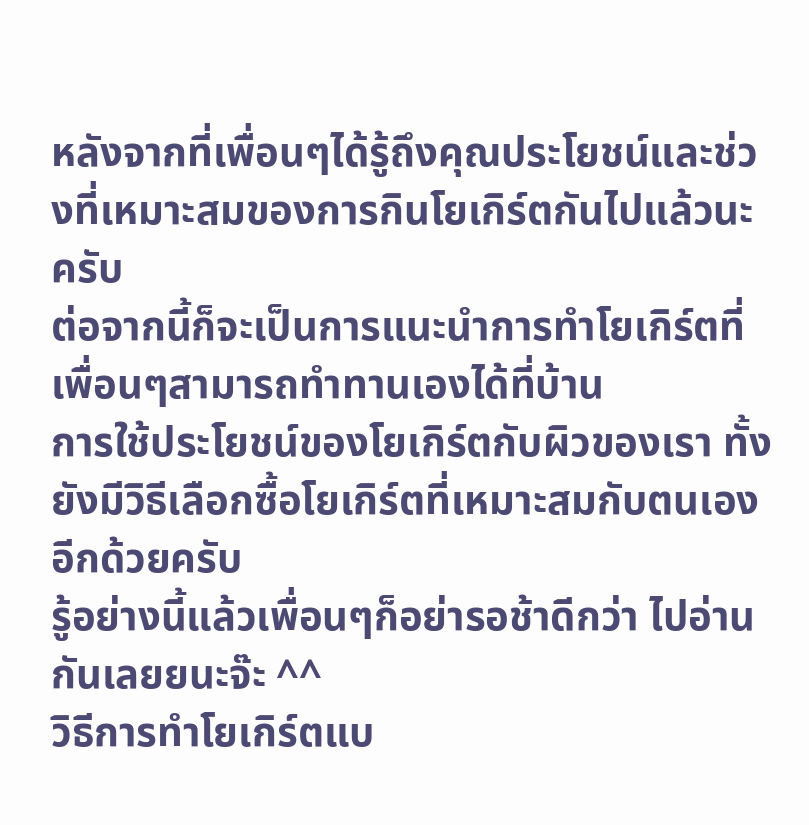หลังจากที่เพื่อนๆได้รู้ถึงคุณประโยชน์และช่วงที่เหมาะสมของการกินโยเกิร์ตกันไปแล้วนะครับ
ต่อจากนี้ก็จะเป็นการแนะนำการทำโยเกิร์ตที่เพื่อนๆสามารถทำทานเองได้ที่บ้าน
การใช้ประโยชน์ของโยเกิร์ตกับผิวของเรา ทั้งยังมีวิธีเลือกซื้อโยเกิร์ตที่เหมาะสมกับตนเองอีกด้วยครับ
รู้อย่างนี้แล้วเพื่อนๆก็อย่ารอช้าดีกว่า ไปอ่านกันเลยยนะจ๊ะ ^^
วิธีการทำโยเกิร์ตแบ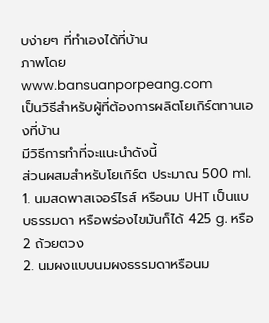บง่ายๆ ที่ทำเองได้ที่บ้าน
ภาพโดย www.bansuanporpeang.com
เป็นวิธีสำหรับผู้ที่ต้องการผลิตโยเกิร์ตทานเองที่บ้าน
มีวิธีการทำที่จะแนะนำดังนี้
ส่วนผสมสำหรับโยเกิร์ต ประมาณ 500 ml.
1. นมสดพาสเจอร์ไรส์ หรือนม UHT เป็นแบบธรรมดา หรือพร่องไขมันก็ได้ 425 g. หรือ 2 ถ้วยตวง
2. นมผงแบบนมผงธรรมดาหรือนม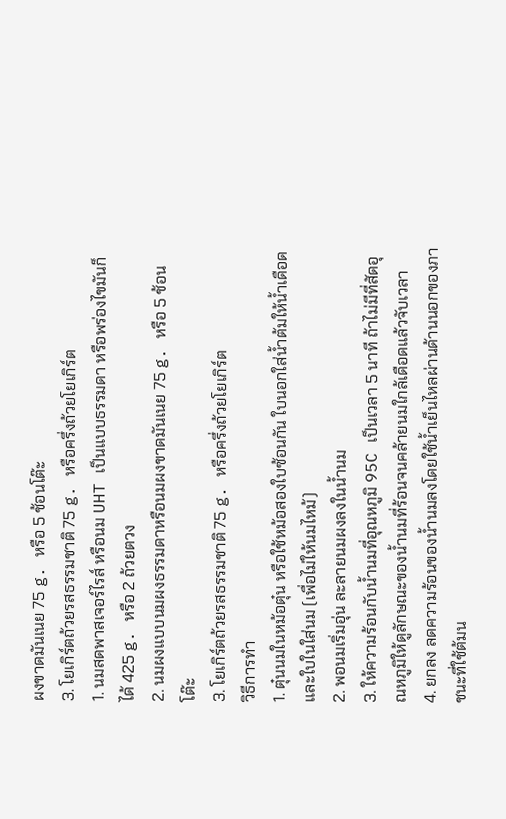ผงขาดมันเนย 75 g. หรือ 5 ช้อนโต๊ะ
3. โยเกิร์ตถ้วยรสธรรมชาติ 75 g. หรือครึ่งถ้วยโยเกิร์ต
1. นมสดพาสเจอร์ไรส์ หรือนม UHT เป็นแบบธรรมดา หรือพร่องไขมันก็ได้ 425 g. หรือ 2 ถ้วยตวง
2. นมผงแบบนมผงธรรมดาหรือนมผงขาดมันเนย 75 g. หรือ 5 ช้อนโต๊ะ
3. โยเกิร์ตถ้วยรสธรรมชาติ 75 g. หรือครึ่งถ้วยโยเกิร์ต
วิธีการทำ
1. ตุ๋นนมในหม้อตุ๋น หรือใช้หม้อสองใบซ้อนกัน ใบนอกใส่น้ำต้มให้น้ำเดือดและใบในใส่นม (เพื่อไม่ให้นมไหม้)
2. พอนมเริ่มอุ่น ละลายนมผงลงในน้ำนม
3. ให้ความร้อนกับน้ำนมที่อุณหภูมิ 95C เป็นเวลา 5 นาที ถ้าไม่มีที่สัดอุณหภูมิให้ดูลักษณะของน้ำนมที่ร้อนจนคล้ายนมใกล้เดือดแล้วจับเวลา
4. ยกลง ลดความร้อนของน้ำนมลงโดยใช้น้ำเย็นไหลผ่านด้านนอกของภาชนะที่ใช้ต้มน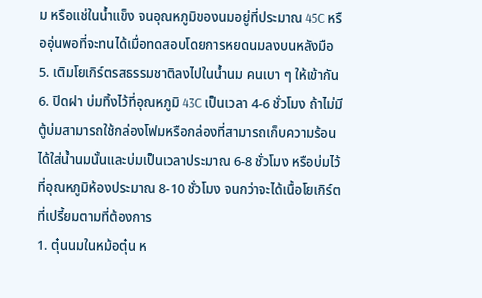ม หรือแช่ในน้ำแข็ง จนอุณหภูมิของนมอยู่ที่ประมาณ 45C หรืออุ่นพอที่จะทนได้เมื่อทดสอบโดยการหยดนมลงบนหลังมือ
5. เติมโยเกิร์ตรสธรรมชาติลงไปในน้ำนม คนเบา ๆ ให้เข้ากัน
6. ปิดฝา บ่มทิ้งไว้ที่อุณหภูมิ 43C เป็นเวลา 4-6 ชั่วโมง ถ้าไม่มีตู้บ่มสามารถใช้กล่องโฟมหรือกล่องที่สามารถเก็บความร้อนได้ใส่น้ำนมนั้นและบ่มเป็นเวลาประมาณ 6-8 ชั่วโมง หรือบ่มไว้ที่อุณหภูมิห้องประมาณ 8-10 ชั่วโมง จนกว่าจะได้เนื้อโยเกิร์ตที่เปรี้ยมตามที่ต้องการ
1. ตุ๋นนมในหม้อตุ๋น ห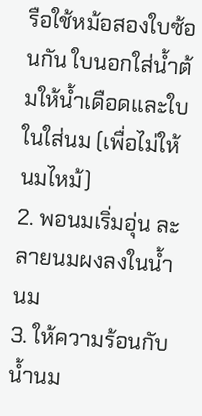รือใช้หม้อสองใบซ้อนกัน ใบนอกใส่น้ำต้มให้น้ำเดือดและใบในใส่นม (เพื่อไม่ให้นมไหม้)
2. พอนมเริ่มอุ่น ละลายนมผงลงในน้ำนม
3. ให้ความร้อนกับน้ำนม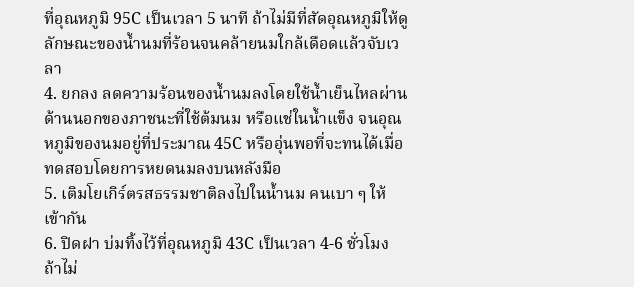ที่อุณหภูมิ 95C เป็นเวลา 5 นาที ถ้าไม่มีที่สัดอุณหภูมิให้ดูลักษณะของน้ำนมที่ร้อนจนคล้ายนมใกล้เดือดแล้วจับเวลา
4. ยกลง ลดความร้อนของน้ำนมลงโดยใช้น้ำเย็นไหลผ่านด้านนอกของภาชนะที่ใช้ต้มนม หรือแช่ในน้ำแข็ง จนอุณหภูมิของนมอยู่ที่ประมาณ 45C หรืออุ่นพอที่จะทนได้เมื่อทดสอบโดยการหยดนมลงบนหลังมือ
5. เติมโยเกิร์ตรสธรรมชาติลงไปในน้ำนม คนเบา ๆ ให้เข้ากัน
6. ปิดฝา บ่มทิ้งไว้ที่อุณหภูมิ 43C เป็นเวลา 4-6 ชั่วโมง ถ้าไม่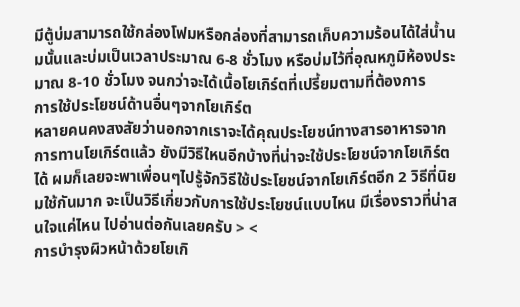มีตู้บ่มสามารถใช้กล่องโฟมหรือกล่องที่สามารถเก็บความร้อนได้ใส่น้ำนมนั้นและบ่มเป็นเวลาประมาณ 6-8 ชั่วโมง หรือบ่มไว้ที่อุณหภูมิห้องประมาณ 8-10 ชั่วโมง จนกว่าจะได้เนื้อโยเกิร์ตที่เปรี้ยมตามที่ต้องการ
การใช้ประโยชน์ด้านอื่นๆจากโยเกิร์ต
หลายคนคงสงสัยว่านอกจากเราจะได้คุณประโยชน์ทางสารอาหารจากการทานโยเกิร์ตแล้ว ยังมีวิธีใหนอีกบ้างที่น่าจะใช้ประโยชน์จากโยเกิร์ตได้ ผมก็เลยจะพาเพื่อนๆไปรู้จักวิธีใช้ประโยชน์จากโยเกิร์ตอีก 2 วิธีที่นิยมใช้กันมาก จะเป็นวิธีเกี่ยวกับการใช้ประโยชน์แบบไหน มีเรื่องราวที่น่าสนใจแค่ไหน ไปอ่านต่อกันเลยครับ > <
การบำรุงผิวหน้าด้วยโยเกิ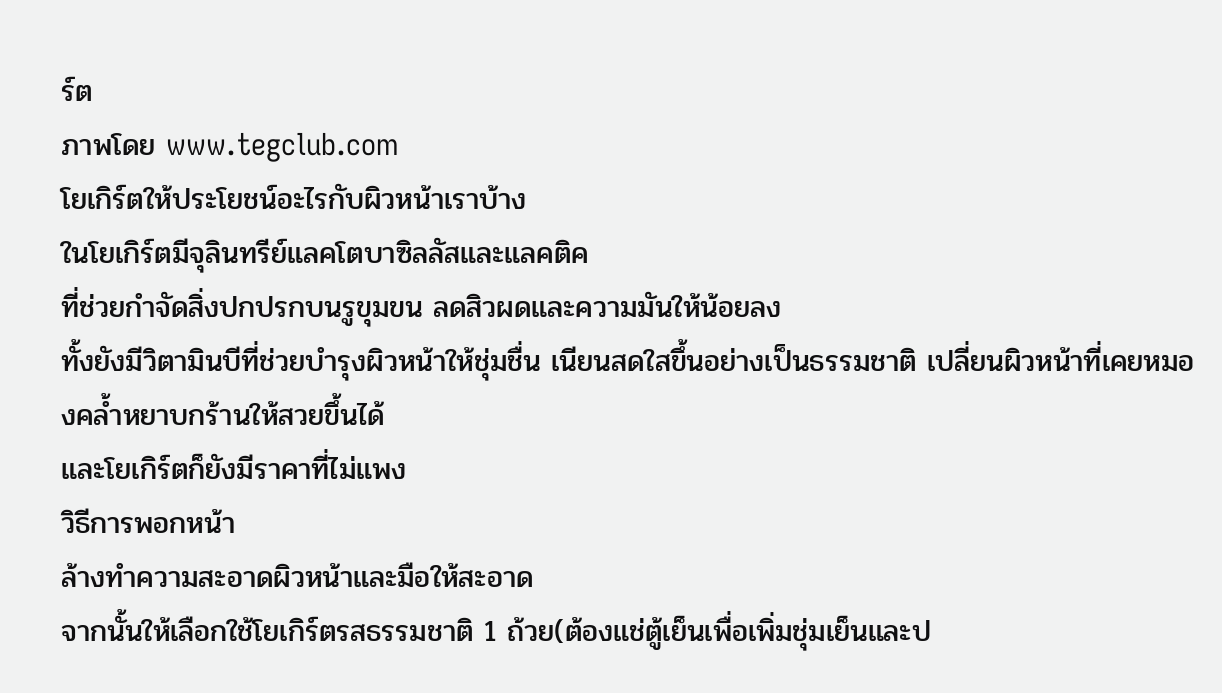ร์ต
ภาพโดย www.tegclub.com
โยเกิร์ตให้ประโยชน์อะไรกับผิวหน้าเราบ้าง
ในโยเกิร์ตมีจุลินทรีย์แลคโตบาซิลลัสและแลคติค
ที่ช่วยกำจัดสิ่งปกปรกบนรูขุมขน ลดสิวผดและความมันให้น้อยลง
ทั้งยังมีวิตามินบีที่ช่วยบำรุงผิวหน้าให้ชุ่มชื่น เนียนสดใสขึ้นอย่างเป็นธรรมชาติ เปลี่ยนผิวหน้าที่เคยหมองคล้ำหยาบกร้านให้สวยขึ้นได้
และโยเกิร์ตก็ยังมีราคาที่ไม่แพง
วิธีการพอกหน้า
ล้างทำความสะอาดผิวหน้าและมือให้สะอาด
จากนั้นให้เลือกใช้โยเกิร์ตรสธรรมชาติ 1 ถ้วย(ต้องแช่ตู้เย็นเพื่อเพิ่มชุ่มเย็นและป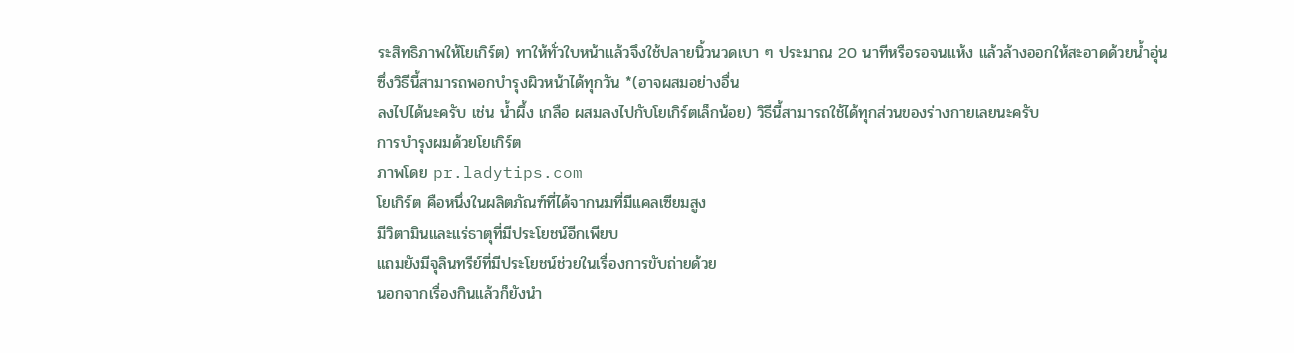ระสิทธิภาพให้โยเกิร์ต) ทาให้ทั่วใบหน้าแล้วจึงใช้ปลายนิ้วนวดเบา ๆ ประมาณ 20 นาทีหรือรอจนแห้ง แล้วล้างออกให้สะอาดด้วยน้ำอุ่น
ซึ่งวิธีนี้สามารถพอกบำรุงผิวหน้าได้ทุกวัน *(อาจผสมอย่างอื่น
ลงไปได้นะครับ เช่น น้ำผึ้ง เกลือ ผสมลงไปกับโยเกิร์ตเล็กน้อย) วิธีนี้สามารถใช้ได้ทุกส่วนของร่างกายเลยนะครับ
การบำรุงผมด้วยโยเกิร์ต
ภาพโดย pr.ladytips.com
โยเกิร์ต คือหนึ่งในผลิตภัณฑ์ที่ได้จากนมที่มีแคลเซียมสูง
มีวิตามินและแร่ธาตุที่มีประโยชน์อีกเพียบ
แถมยังมีจุลินทรีย์ที่มีประโยชน์ช่วยในเรื่องการขับถ่ายด้วย
นอกจากเรื่องกินแล้วก็ยังนำ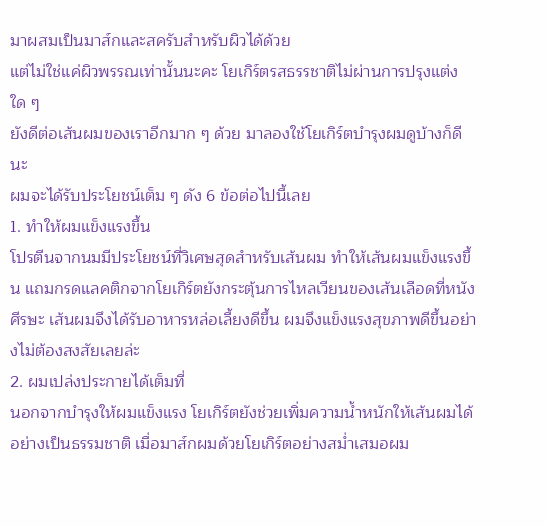มาผสมเป็นมาส์กและสครับสำหรับผิวได้ด้วย
แต่ไม่ใช่แค่ผิวพรรณเท่านั้นนะคะ โยเกิร์ตรสธรรชาติไม่ผ่านการปรุงแต่งใด ๆ
ยังดีต่อเส้นผมของเราอีกมาก ๆ ด้วย มาลองใช้โยเกิร์ตบำรุงผมดูบ้างก็ดีนะ
ผมจะได้รับประโยชน์เต็ม ๆ ดัง 6 ข้อต่อไปนี้เลย
1. ทำให้ผมแข็งแรงขึ้น
โปรตีนจากนมมีประโยชน์ที่วิเศษสุดสำหรับเส้นผม ทำให้เส้นผมแข็งแรงขึ้น แถมกรดแลคติกจากโยเกิร์ตยังกระตุ้นการไหลเวียนของเส้นเลือดที่หนังศีรษะ เส้นผมจึงได้รับอาหารหล่อเลี้ยงดีขึ้น ผมจึงแข็งแรงสุขภาพดีขึ้นอย่างไม่ต้องสงสัยเลยล่ะ
2. ผมเปล่งประกายได้เต็มที่
นอกจากบำรุงให้ผมแข็งแรง โยเกิร์ตยังช่วยเพิ่มความน้ำหนักให้เส้นผมได้อย่างเป็นธรรมชาติ เมื่อมาส์กผมด้วยโยเกิร์ตอย่างสม่ำเสมอผม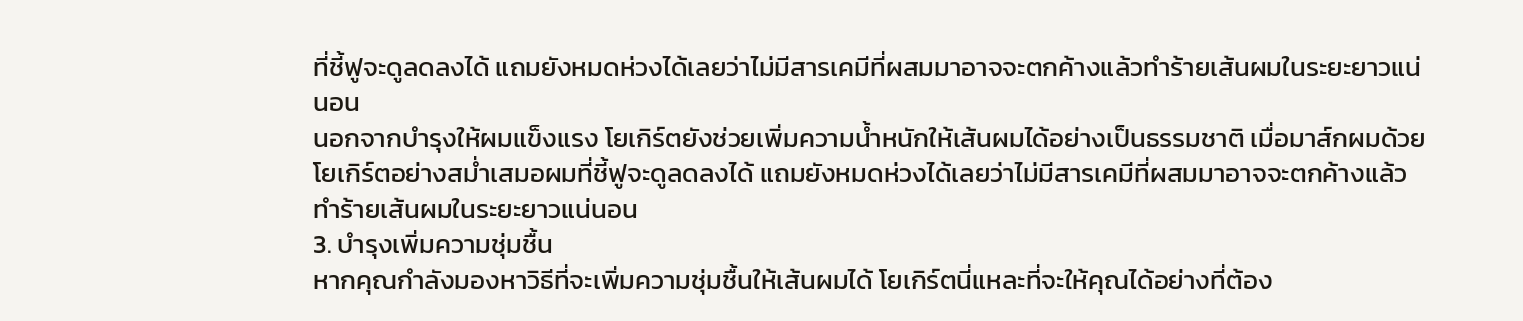ที่ชี้ฟูจะดูลดลงได้ แถมยังหมดห่วงได้เลยว่าไม่มีสารเคมีที่ผสมมาอาจจะตกค้างแล้วทำร้ายเส้นผมในระยะยาวแน่นอน
นอกจากบำรุงให้ผมแข็งแรง โยเกิร์ตยังช่วยเพิ่มความน้ำหนักให้เส้นผมได้อย่างเป็นธรรมชาติ เมื่อมาส์กผมด้วยโยเกิร์ตอย่างสม่ำเสมอผมที่ชี้ฟูจะดูลดลงได้ แถมยังหมดห่วงได้เลยว่าไม่มีสารเคมีที่ผสมมาอาจจะตกค้างแล้วทำร้ายเส้นผมในระยะยาวแน่นอน
3. บำรุงเพิ่มความชุ่มชื้น
หากคุณกำลังมองหาวิธีที่จะเพิ่มความชุ่มชื้นให้เส้นผมได้ โยเกิร์ตนี่แหละที่จะให้คุณได้อย่างที่ต้อง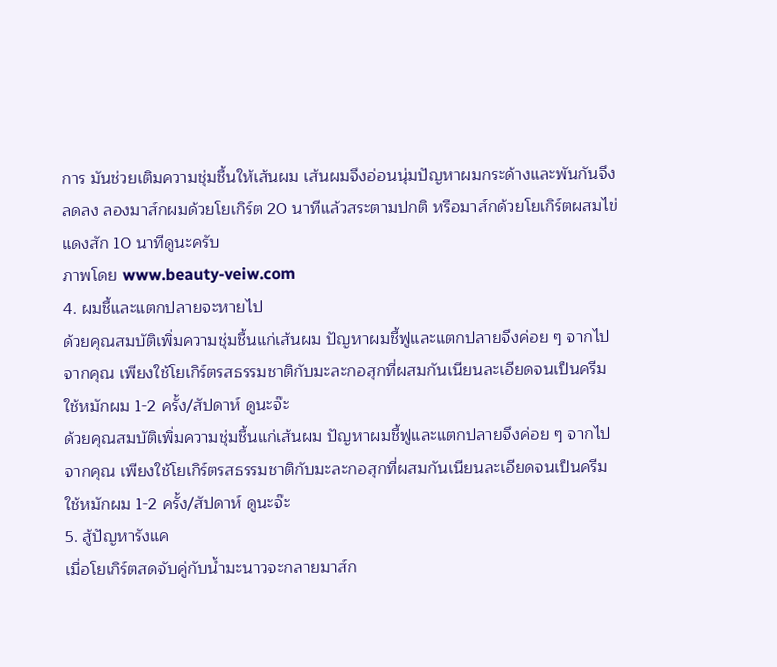การ มันช่วยเติมความชุ่มชื้นให้เส้นผม เส้นผมจึงอ่อนนุ่มปัญหาผมกระด้างและพันกันจึงลดลง ลองมาส์กผมด้วยโยเกิร์ต 20 นาทีแล้วสระตามปกติ หรือมาส์กด้วยโยเกิร์ตผสมไข่แดงสัก 10 นาทีดูนะครับ
ภาพโดย www.beauty-veiw.com
4. ผมชี้และแตกปลายจะหายไป
ด้วยคุณสมบัติเพิ่มความชุ่มชื้นแก่เส้นผม ปัญหาผมชี้ฟูและแตกปลายจึงค่อย ๆ จากไปจากคุณ เพียงใช้โยเกิร์ตรสธรรมชาติกับมะละกอสุกที่ผสมกันเนียนละเอียดจนเป็นครีม ใช้หมักผม 1-2 ครั้ง/สัปดาห์ ดูนะจ๊ะ
ด้วยคุณสมบัติเพิ่มความชุ่มชื้นแก่เส้นผม ปัญหาผมชี้ฟูและแตกปลายจึงค่อย ๆ จากไปจากคุณ เพียงใช้โยเกิร์ตรสธรรมชาติกับมะละกอสุกที่ผสมกันเนียนละเอียดจนเป็นครีม ใช้หมักผม 1-2 ครั้ง/สัปดาห์ ดูนะจ๊ะ
5. สู้ปัญหารังแค
เมื่อโยเกิร์ตสดจับคู่กับน้ำมะนาวจะกลายมาส์ก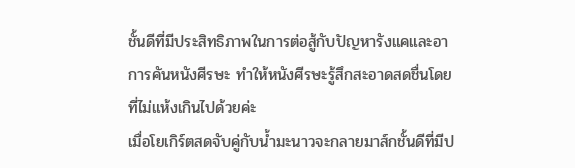ชั้นดีที่มีประสิทธิภาพในการต่อสู้กับปัญหารังแคและอาการคันหนังศีรษะ ทำให้หนังศีรษะรู้สึกสะอาดสดชื่นโดยที่ไม่แห้งเกินไปด้วยค่ะ
เมื่อโยเกิร์ตสดจับคู่กับน้ำมะนาวจะกลายมาส์กชั้นดีที่มีป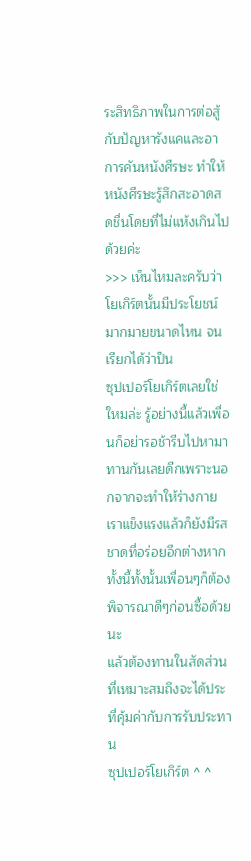ระสิทธิภาพในการต่อสู้กับปัญหารังแคและอาการคันหนังศีรษะ ทำให้หนังศีรษะรู้สึกสะอาดสดชื่นโดยที่ไม่แห้งเกินไปด้วยค่ะ
>>> เห็นไหมละครับว่า
โยเกิร์ตนั้นมีประโยชน์มากมายขนาดไหน จนเรียกได้ว่าป็น
ซุปเปอร์โยเกิร์ตเลยใช่ใหมล่ะ รู้อย่างนี้แล้วเพื่อนก็อย่ารอช้ารีบไปหามาทานกันเลยดีกเพราะนอกจากจะทำให้ร่างกายเราแข็งแรงแล้วก็ยังมีรสชาดที่อร่อยอีกต่างหาก
ทั้งนี้ทั้งนั้นเพื่อนๆก็ต้องพิจารณาดีๆก่อนซื้อด้วยนะ
แล้วต้องทานในสัดส่วนที่เหมาะสมถึงจะได้ประที่คุ้มค่ากับการรับประทาน
ซุปเปอร์โยเกิร์ต ^ ^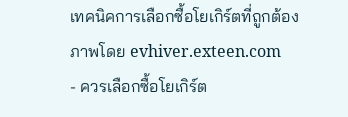เทคนิคการเลือกซื้อโยเกิร์ตที่ถูกต้อง
ภาพโดย evhiver.exteen.com
- ควรเลือกซื้อโยเกิร์ต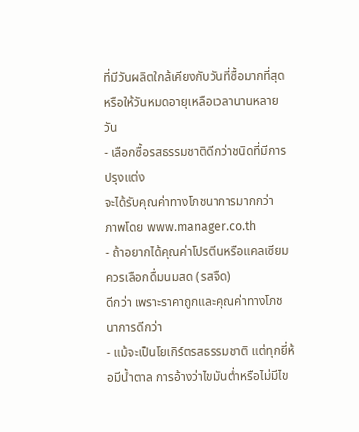ที่มีวันผลิตใกล้เคียงกับวันที่ซื้อมากที่สุด
หรือให้วันหมดอายุเหลือเวลานานหลายวัน
- เลือกซื้อรสธรรมชาติดีกว่าชนิดที่มีการปรุงแต่ง
จะได้รับคุณค่าทางโภชนาการมากกว่า
ภาพโดย www.manager.co.th
- ถ้าอยากได้คุณค่าโปรตีนหรือแคลเซียม ควรเลือกดื่มนมสด (รสจืด)
ดีกว่า เพราะราคาถูกและคุณค่าทางโภชนาการดีกว่า
- แม้จะเป็นโยเกิร์ตรสธรรมชาติ แต่ทุกยี่ห้อมีน้ำตาล การอ้างว่าไขมันต่ำหรือไม่มีไข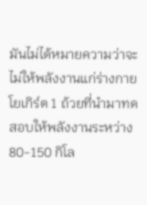มันไม่ได้หมายความว่าจะไม่ให้พลังงานแก่ร่างกาย โยเกิร์ต 1 ถ้วยที่นำมาทดสอบให้พลังงานระหว่าง 80-150 กิโล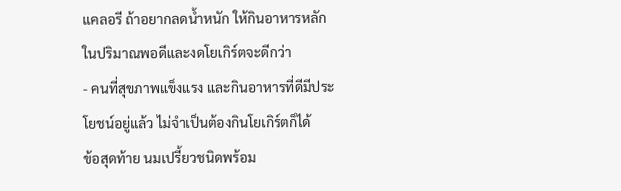แคลอรี ถ้าอยากลดน้ำหนัก ให้กินอาหารหลักในปริมาณพอดีและงดโยเกิร์ตจะดีกว่า
- คนที่สุขภาพแข็งแรง และกินอาหารที่ดีมีประโยชน์อยู่แล้ว ไม่จำเป็นต้องกินโยเกิร์ตก็ได้
ข้อสุดท้าย นมเปรี้ยวชนิดพร้อม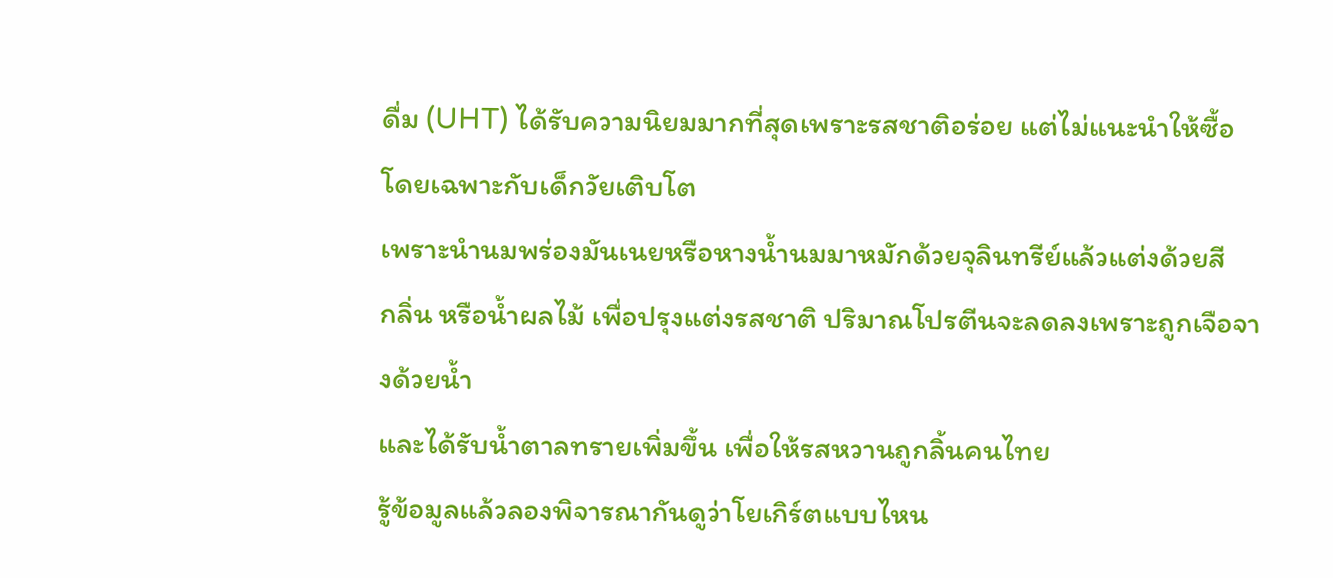ดื่ม (UHT) ได้รับความนิยมมากที่สุดเพราะรสชาติอร่อย แต่ไม่แนะนำให้ซื้อ โดยเฉพาะกับเด็กวัยเติบโต
เพราะนำนมพร่องมันเนยหรือหางน้ำนมมาหมักด้วยจุลินทรีย์แล้วแต่งด้วยสี
กลิ่น หรือน้ำผลไม้ เพื่อปรุงแต่งรสชาติ ปริมาณโปรตีนจะลดลงเพราะถูกเจือจางด้วยน้ำ
และได้รับน้ำตาลทรายเพิ่มขึ้น เพื่อให้รสหวานถูกลิ้นคนไทย
รู้ข้อมูลแล้วลองพิจารณากันดูว่าโยเกิร์ตแบบไหน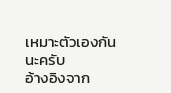เหมาะตัวเองกันนะครับ
อ้างอิงจาก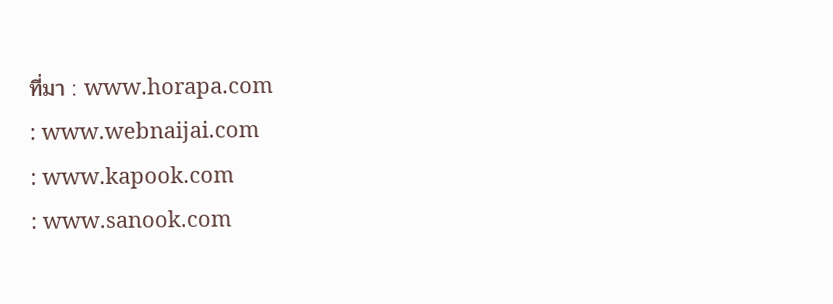ที่มา : www.horapa.com
: www.webnaijai.com
: www.kapook.com
: www.sanook.com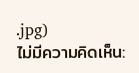.jpg)
ไม่มีความคิดเห็น: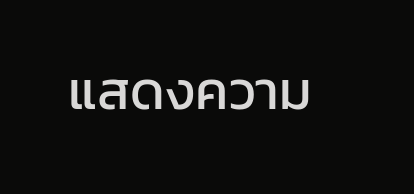แสดงความ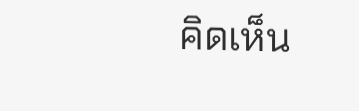คิดเห็น